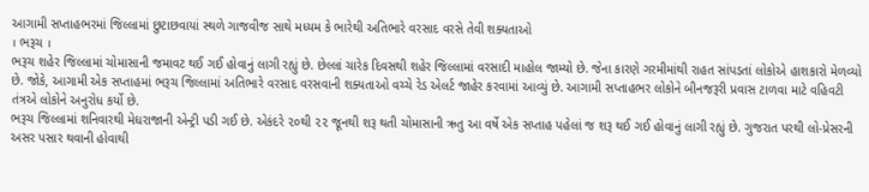આગામી સપ્તાહભરમાં જિલ્લામાં છુટાછવાયાં સ્થળે ગાજવીજ સાથે મધ્યમ કે ભારેથી અતિભારે વરસાદ વરસે તેવી શક્યતાઓ
। ભરૂચ ।
ભરૂચ શહેર જિલ્લામાં ચોમાસાની જમાવટ થઈ ગઈ હોવાનું લાગી રહ્યું છે. છેલ્લાં ચારેક દિવસથી શહેર જિલ્લામાં વરસાદી માહોલ જામ્યો છે. જેના કારણે ગરમીમાંથી રાહત સાંપડતાં લોકોએ હાશકારો મેળવ્યો છે. જોકે, આગામી એક સપ્તાહમાં ભરૂચ જિલ્લામાં અતિભારે વરસાદ વરસવાની શક્યતાઓ વચ્ચે રેડ એલર્ટ જાહેર કરવામાં આવ્યું છે. આગામી સપ્તાહભર લોકોને બીનજરૂરી પ્રવાસ ટાળવા માટે વહિવટી તંત્રએ લોકોને અનુરોધ કર્યો છે.
ભરૂચ જિલ્લામાં શનિવારથી મેઘરાજાની એન્ટ્રી પડી ગઈ છે. એકંદરે ૨૦થી ૨૨ જૂનથી શરૂ થતી ચોમાસાની ઋતુ આ વર્ષે એક સપ્તાહ પહેલાં જ શરૂ થઈ ગઈ હોવાનું લાગી રહ્યું છે. ગુજરાત પરથી લો-પ્રેસરની અસર પસાર થવાની હોવાથી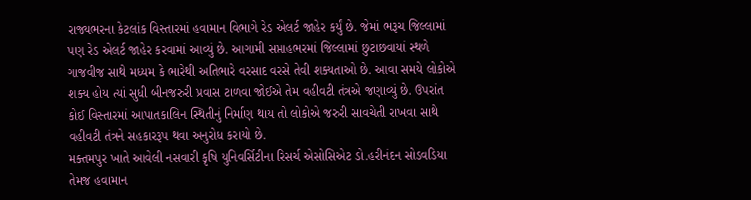રાજ્યભરના કેટલાંક વિસ્તારમાં હવામાન વિભાગે રેડ એલર્ટ જાહેર કર્યું છે. જેમાં ભરૂચ જિલ્લામાં પણ રેડ એલર્ટ જાહેર કરવામાં આવ્યું છે. આગામી સપ્તાહભરમાં જિલ્લામાં છુટાછવાયાં સ્થળે ગાજવીજ સાથે મધ્યમ કે ભારેથી અતિભારે વરસાદ વરસે તેવી શક્યતાઓ છે. આવા સમયે લોકોએ શક્ય હોય ત્યાં સુધી બીનજરુરી પ્રવાસ ટાળવા જોઈએ તેમ વહીવટી તંત્રએ જણાવ્યું છે. ઉપરાંત કોઈ વિસ્તારમાં આપાતકાલિન સ્થિતીનું નિર્માણ થાય તો લોકોએ જરુરી સાવચેતી રાખવા સાથે વહીવટી તંત્રને સહકારરૂપ થવા અનુરોધ કરાયો છે.
મક્તમપુર ખાતે આવેલી નસવારી કૃષિ યુનિવર્સિટીના રિસર્ચ એસોસિએટ ડો.હરીનંદન સોડવડિયા તેમજ હવામાન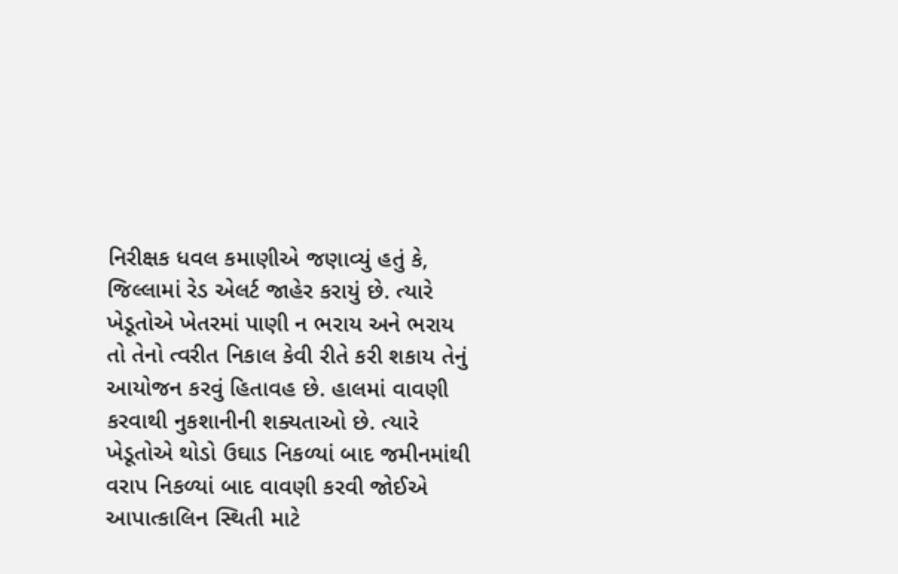નિરીક્ષક ધવલ કમાણીએ જણાવ્યું હતું કે, જિલ્લામાં રેડ એલર્ટ જાહેર કરાયું છે. ત્યારે ખેડૂતોએ ખેતરમાં પાણી ન ભરાય અને ભરાય તો તેનો ત્વરીત નિકાલ કેવી રીતે કરી શકાય તેનું આયોજન કરવું હિતાવહ છે. હાલમાં વાવણી કરવાથી નુકશાનીની શક્યતાઓ છે. ત્યારે ખેડૂતોએ થોડો ઉઘાડ નિકળ્યાં બાદ જમીનમાંથી વરાપ નિકળ્યાં બાદ વાવણી કરવી જોઈએ
આપાત્કાલિન સ્થિતી માટે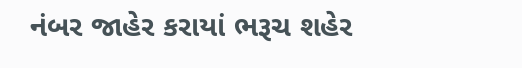નંબર જાહેર કરાયાં ભરૂચ શહેર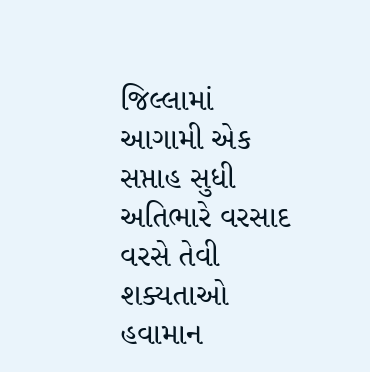જિલ્લામાં આગામી એક સપ્તાહ સુધી અતિભારે વરસાદ વરસે તેવી શક્યતાઓ હવામાન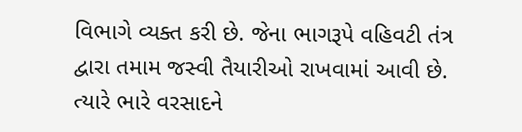વિભાગે વ્યક્ત કરી છે. જેના ભાગરૂપે વહિવટી તંત્ર દ્વારા તમામ જસ્વી તૈયારીઓ રાખવામાં આવી છે. ત્યારે ભારે વરસાદને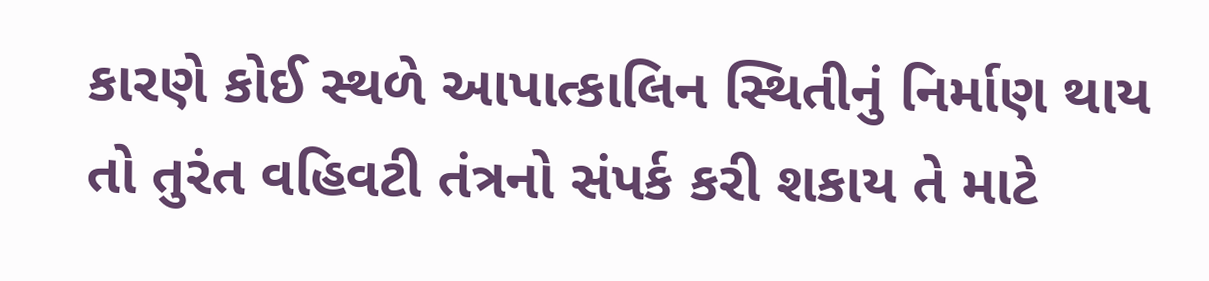કારણે કોઈ સ્થળે આપાત્કાલિન સ્થિતીનું નિર્માણ થાય તો તુરંત વહિવટી તંત્રનો સંપર્ક કરી શકાય તે માટે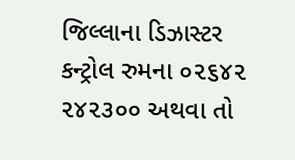જિલ્લાના ડિઝાસ્ટર કન્ટ્રોલ રુમના ૦૨૬૪૨ ૨૪૨૩૦૦ અથવા તો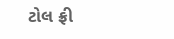ટોલ ફ્રી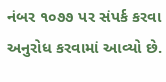નંબર ૧૦૭૭ પર સંપર્ક કરવા અનુરોધ કરવામાં આવ્યો છે.